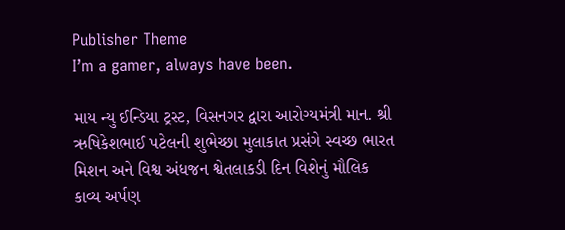Publisher Theme
I’m a gamer, always have been.

માય ન્યુ ઈન્ડિયા ટ્રસ્ટ, વિસનગર દ્વારા આરોગ્યમંત્રી માન. શ્રી ઋષિકેશભાઈ પટેલની શુભેચ્છા મુલાકાત પ્રસંગે સ્વચ્છ ભારત મિશન અને વિશ્વ અંધજન શ્વેતલાકડી દિન વિશેનું મૌલિક કાવ્ય અર્પણ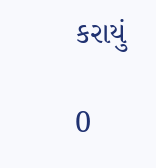કરાયું

0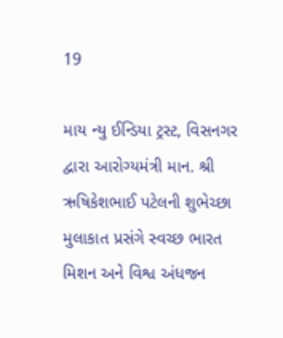19

માય ન્યુ ઈન્ડિયા ટ્રસ્ટ, વિસનગર દ્વારા આરોગ્યમંત્રી માન. શ્રી ઋષિકેશભાઈ પટેલની શુભેચ્છા મુલાકાત પ્રસંગે સ્વચ્છ ભારત મિશન અને વિશ્વ અંધજન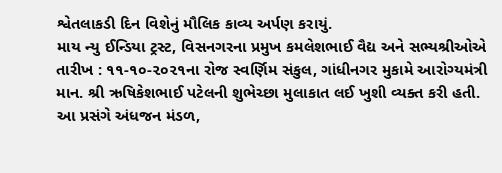શ્વેતલાકડી દિન વિશેનું મૌલિક કાવ્ય અર્પણ કરાયું.
માય ન્યુ ઈન્ડિયા ટ્રસ્ટ, વિસનગરના પ્રમુખ કમલેશભાઈ વૈદ્ય અને સભ્યશ્રીઓએ તારીખ : ૧૧-૧૦-૨૦૨૧ના રોજ સ્વર્ણિમ સંકુલ, ગાંધીનગર મુકામે આરોગ્યમંત્રી માન. શ્રી ઋષિકેશભાઈ પટેલની શુભેચ્છા મુલાકાત લઈ ખુશી વ્યક્ત કરી હતી. આ પ્રસંગે અંધજન મંડળ,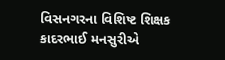વિસનગરના વિશિષ્ટ શિક્ષક કાદરભાઈ મનસુરીએ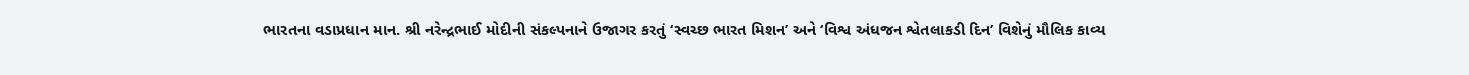ભારતના વડાપ્રધાન માન. શ્રી નરેન્દ્રભાઈ મોદીની સંકલ્પનાને ઉજાગર કરતું ‘સ્વચ્છ ભારત મિશન’ અને ‘વિશ્વ અંધજન શ્વેતલાકડી દિન’ વિશેનું મૌલિક કાવ્ય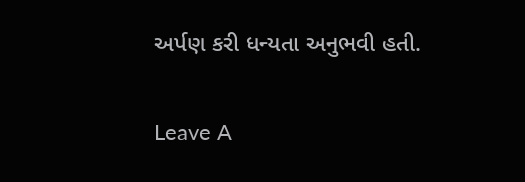અર્પણ કરી ધન્યતા અનુભવી હતી.

Leave A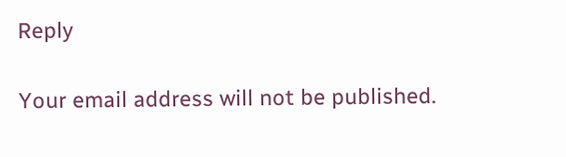Reply

Your email address will not be published.